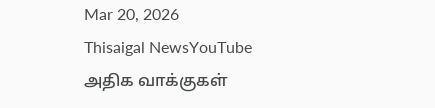Mar 20, 2026
Thisaigal NewsYouTube
அதிக வாக்குகள்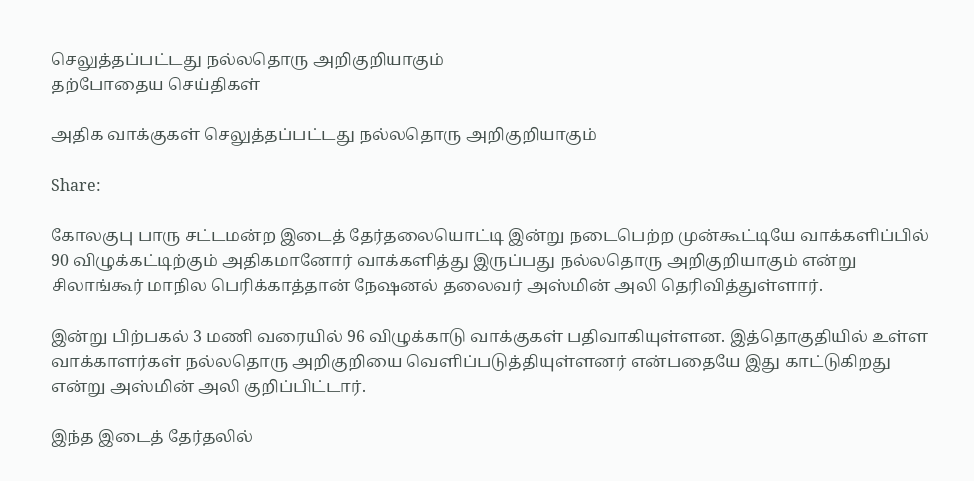செலுத்தப்பட்டது நல்லதொரு அறிகுறியாகும்
தற்போதைய செய்திகள்

அதிக வாக்குகள் செலுத்தப்பட்டது நல்லதொரு அறிகுறியாகும்

Share:

கோலகுபு பாரு சட்டமன்ற இடைத் தேர்தலையொட்டி இன்று நடைபெற்ற முன்கூட்டியே வாக்களிப்பில் 90 விழுக்கட்டிற்கும் அதிகமானோர் வாக்களித்து இருப்பது நல்லதொரு அறிகுறியாகும் என்று சிலாங்கூர் மாநில பெரிக்காத்தான் நேஷனல் தலைவர் அஸ்மின் அலி தெரிவித்துள்ளார்.

இன்று பிற்பகல் 3 மணி வரையில் 96 விழுக்காடு வாக்குகள் பதிவாகியுள்ளன. இத்தொகுதியில் உள்ள வாக்காளர்கள் நல்லதொரு அறிகுறியை வெளிப்படுத்தியுள்ளனர் என்பதையே இது காட்டுகிறது என்று அஸ்மின் அலி குறிப்பிட்டார்.

இந்த இடைத் தேர்தலில்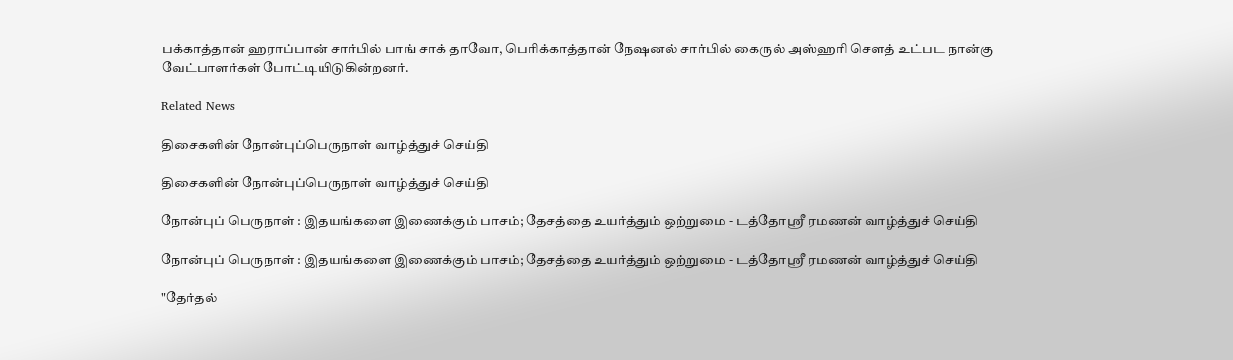பக்காத்தான் ஹராப்பான் சார்பில் பாங் சாக் தாவோ, பெரிக்காத்தான் நேஷனல் சார்பில் கைருல் அஸ்ஹரி சௌத் உட்பட நான்கு வேட்பாளர்கள் போட்டியிடுகின்றனர்.

Related News

திசைகளின் நோன்புப்பெருநாள் வாழ்த்துச் செய்தி

திசைகளின் நோன்புப்பெருநாள் வாழ்த்துச் செய்தி

நோன்புப் பெருநாள் : இதயங்களை இணைக்கும் பாசம்; தேசத்தை உயர்த்தும் ஒற்றுமை - டத்தோஶ்ரீ ரமணன் வாழ்த்துச் செய்தி

நோன்புப் பெருநாள் : இதயங்களை இணைக்கும் பாசம்; தேசத்தை உயர்த்தும் ஒற்றுமை - டத்தோஶ்ரீ ரமணன் வாழ்த்துச் செய்தி

"தேர்தல்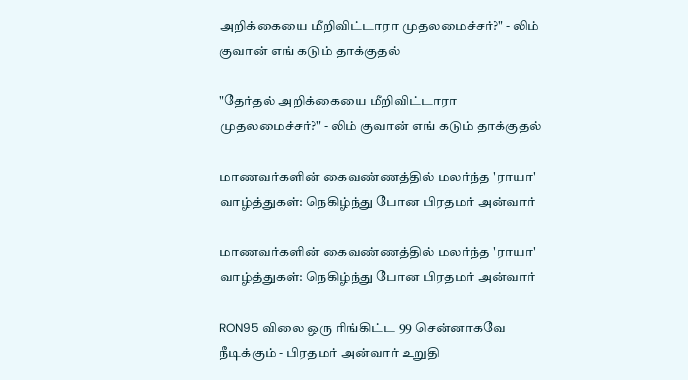அறிக்கையை மீறிவிட்டாரா முதலமைச்சர்?" - லிம் குவான் எங் கடும் தாக்குதல்

"தேர்தல் அறிக்கையை மீறிவிட்டாரா முதலமைச்சர்?" - லிம் குவான் எங் கடும் தாக்குதல்

மாணவர்களின் கைவண்ணத்தில் மலர்ந்த 'ராயா' வாழ்த்துகள்: நெகிழ்ந்து போன பிரதமர் அன்வார்

மாணவர்களின் கைவண்ணத்தில் மலர்ந்த 'ராயா' வாழ்த்துகள்: நெகிழ்ந்து போன பிரதமர் அன்வார்

RON95 விலை ஒரு ரிங்கிட்ட 99 சென்னாகவே நீடிக்கும் - பிரதமர் அன்வார் உறுதி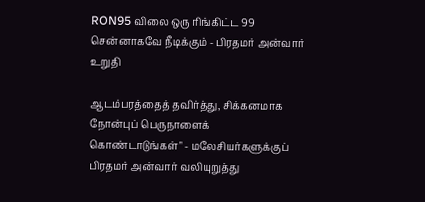RON95 விலை ஒரு ரிங்கிட்ட 99 சென்னாகவே நீடிக்கும் - பிரதமர் அன்வார் உறுதி

ஆடம்பரத்தைத் தவிர்த்து, சிக்கனமாக   நோன்புப் பெருநாளைக் கொண்டாடுங்கள்" - மலேசியர்களுக்குப் பிரதமர் அன்வார் வலியுறுத்து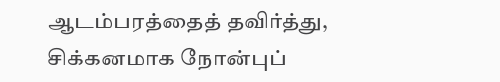ஆடம்பரத்தைத் தவிர்த்து, சிக்கனமாக நோன்புப்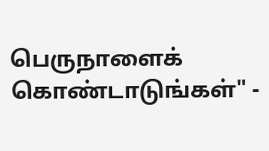பெருநாளைக் கொண்டாடுங்கள்" -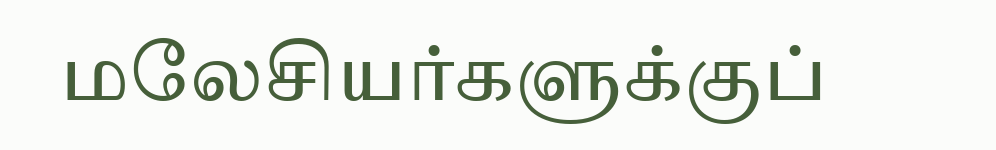மலேசியர்களுக்குப்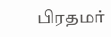பிரதமர்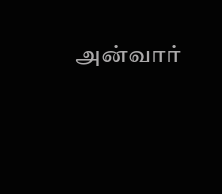அன்வார்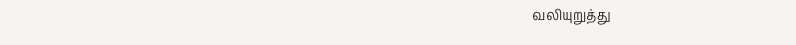வலியுறுத்து